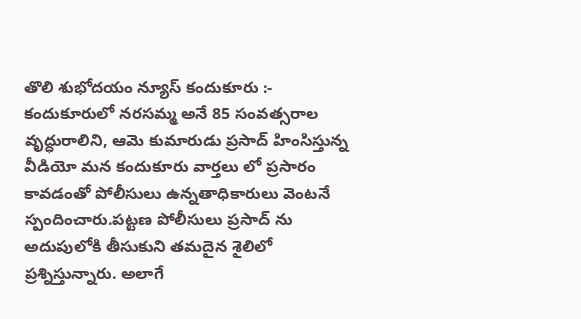తొలి శుభోదయం న్యూస్ కందుకూరు :-
కందుకూరులో నరసమ్మ అనే 85 సంవత్సరాల వృద్ధురాలిని, ఆమె కుమారుడు ప్రసాద్ హింసిస్తున్న వీడియో మన కందుకూరు వార్తలు లో ప్రసారం కావడంతో పోలీసులు ఉన్నతాధికారులు వెంటనే స్పందించారు.పట్టణ పోలీసులు ప్రసాద్ ను అదుపులోకి తీసుకుని తమదైన శైలిలో ప్రశ్నిస్తున్నారు. అలాగే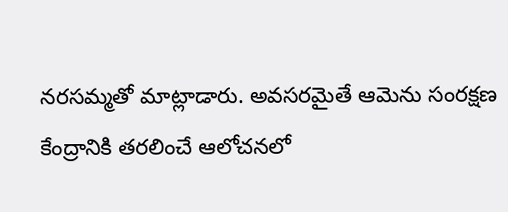నరసమ్మతో మాట్లాడారు. అవసరమైతే ఆమెను సంరక్షణ కేంద్రానికి తరలించే ఆలోచనలో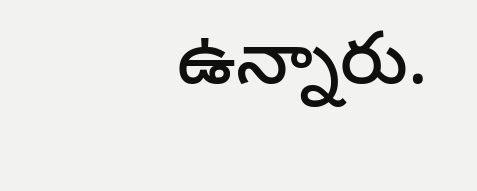ఉన్నారు.